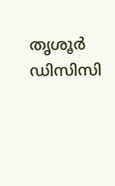തൃശൂർ ഡിസിസി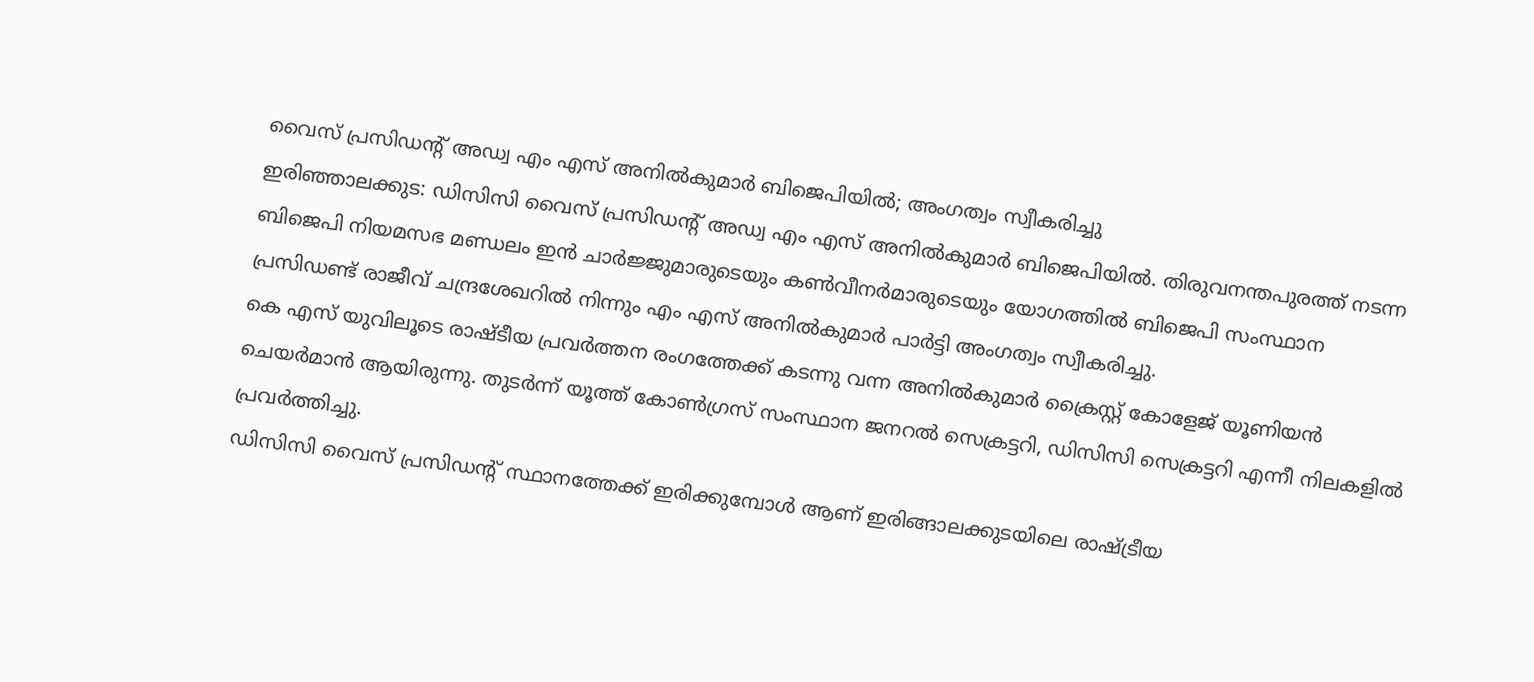വൈസ് പ്രസിഡൻ്റ് അഡ്വ എം എസ് അനിൽകുമാർ ബിജെപിയിൽ; അംഗത്വം സ്വീകരിച്ചു
ഇരിഞ്ഞാലക്കുട: ഡിസിസി വൈസ് പ്രസിഡൻ്റ് അഡ്വ എം എസ് അനിൽകുമാർ ബിജെപിയിൽ. തിരുവനന്തപുരത്ത് നടന്ന ബിജെപി നിയമസഭ മണ്ഡലം ഇൻ ചാർജ്ജുമാരുടെയും കൺവീനർമാരുടെയും യോഗത്തിൽ ബിജെപി സംസ്ഥാന പ്രസിഡണ്ട് രാജീവ് ചന്ദ്രശേഖറിൽ നിന്നും എം എസ് അനിൽകുമാർ പാർട്ടി അംഗത്വം സ്വീകരിച്ചു.
കെ എസ് യുവിലൂടെ രാഷ്ടീയ പ്രവർത്തന രംഗത്തേക്ക് കടന്നു വന്ന അനിൽകുമാർ ക്രൈസ്റ്റ് കോളേജ് യൂണിയൻ ചെയർമാൻ ആയിരുന്നു. തുടർന്ന് യൂത്ത് കോൺഗ്രസ് സംസ്ഥാന ജനറൽ സെക്രട്ടറി, ഡിസിസി സെക്രട്ടറി എന്നീ നിലകളിൽ പ്രവർത്തിച്ചു.
ഡിസിസി വൈസ് പ്രസിഡൻ്റ് സ്ഥാനത്തേക്ക് ഇരിക്കുമ്പോൾ ആണ് ഇരിങ്ങാലക്കുടയിലെ രാഷ്ട്രീയ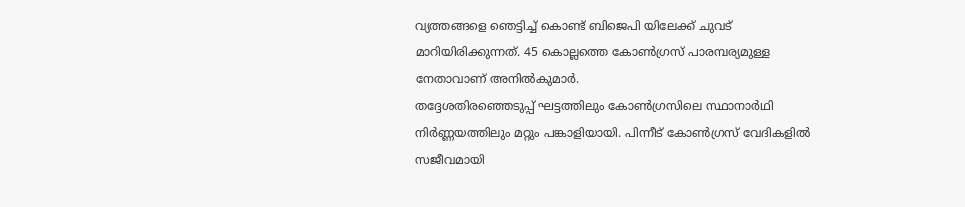വ്യത്തങ്ങളെ ഞെട്ടിച്ച് കൊണ്ട് ബിജെപി യിലേക്ക് ചുവട് മാറിയിരിക്കുന്നത്. 45 കൊല്ലത്തെ കോൺഗ്രസ് പാരമ്പര്യമുള്ള നേതാവാണ് അനിൽകുമാർ.
തദ്ദേശതിരഞ്ഞെടുപ്പ് ഘട്ടത്തിലും കോൺഗ്രസിലെ സ്ഥാനാർഥി നിർണ്ണയത്തിലും മറ്റും പങ്കാളിയായി. പിന്നീട് കോൺഗ്രസ് വേദികളിൽ സജീവമായി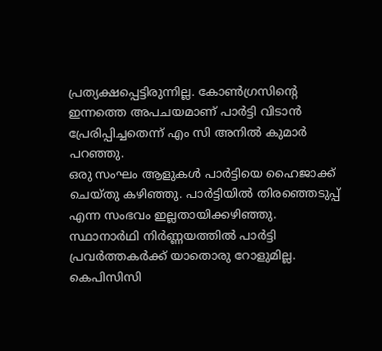പ്രത്യക്ഷപ്പെട്ടിരുന്നില്ല. കോൺഗ്രസിൻ്റെ ഇന്നത്തെ അപചയമാണ് പാർട്ടി വിടാൻ പ്രേരിപ്പിച്ചതെന്ന് എം സി അനിൽ കുമാർ പറഞ്ഞു.
ഒരു സംഘം ആളുകൾ പാർട്ടിയെ ഹൈജാക്ക് ചെയ്തു കഴിഞ്ഞു. പാർട്ടിയിൽ തിരഞ്ഞെടുപ്പ് എന്ന സംഭവം ഇല്ലതായിക്കഴിഞ്ഞു. സ്ഥാനാർഥി നിർണ്ണയത്തിൽ പാർട്ടി പ്രവർത്തകർക്ക് യാതൊരു റോളുമില്ല. കെപിസിസി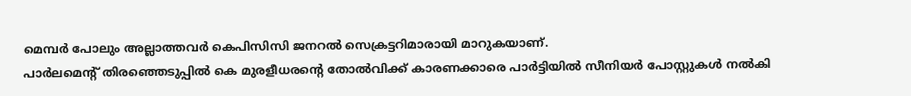മെമ്പർ പോലും അല്ലാത്തവർ കെപിസിസി ജനറൽ സെക്രട്ടറിമാരായി മാറുകയാണ്.
പാർലമെൻ്റ് തിരഞ്ഞെടുപ്പിൽ കെ മുരളീധരൻ്റെ തോൽവിക്ക് കാരണക്കാരെ പാർട്ടിയിൽ സീനിയർ പോസ്റ്റുകൾ നൽകി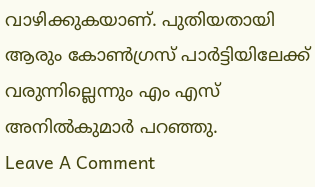വാഴിക്കുകയാണ്. പുതിയതായി ആരും കോൺഗ്രസ് പാർട്ടിയിലേക്ക് വരുന്നില്ലെന്നും എം എസ് അനിൽകുമാർ പറഞ്ഞു.
Leave A Comment